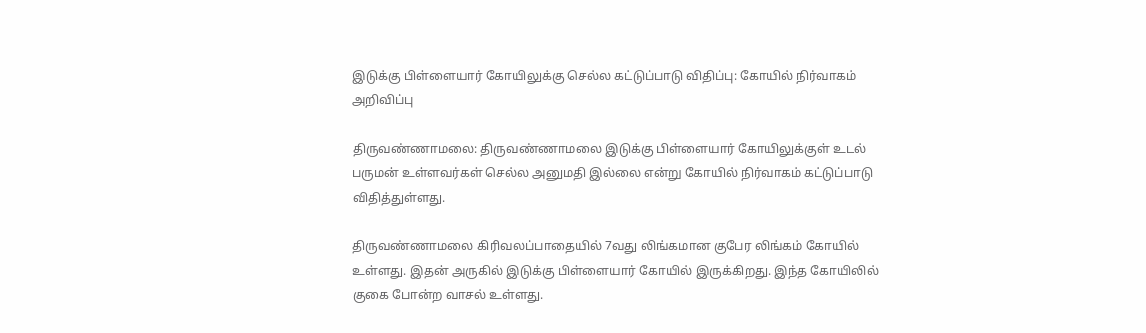இடுக்கு பிள்ளையார் கோயிலுக்கு செல்ல கட்டுப்பாடு விதிப்பு: கோயில் நிர்வாகம் அறிவிப்பு

திருவண்ணாமலை: திருவண்ணாமலை இடுக்கு பிள்ளையார் கோயிலுக்குள் உடல் பருமன் உள்ளவர்கள் செல்ல அனுமதி இல்லை என்று கோயில் நிர்வாகம் கட்டுப்பாடு விதித்துள்ளது.

திருவண்ணாமலை கிரிவலப்பாதையில் 7வது லிங்கமான குபேர லிங்கம் கோயில் உள்ளது. இதன் அருகில் இடுக்கு பிள்ளையார் கோயில் இருக்கிறது. இந்த கோயிலில் குகை போன்ற வாசல் உள்ளது.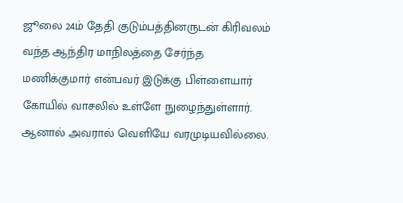ஜூலை 24ம் தேதி குடும்பத்தினருடன் கிரிவலம் வந்த ஆந்திர மாநிலத்தை சேர்ந்த மணிக்குமார் என்பவர் இடுக்கு பிள்ளையார் கோயில் வாசலில் உள்ளே நுழைந்துள்ளார். ஆனால் அவரால் வெளியே வரமுடியவில்லை.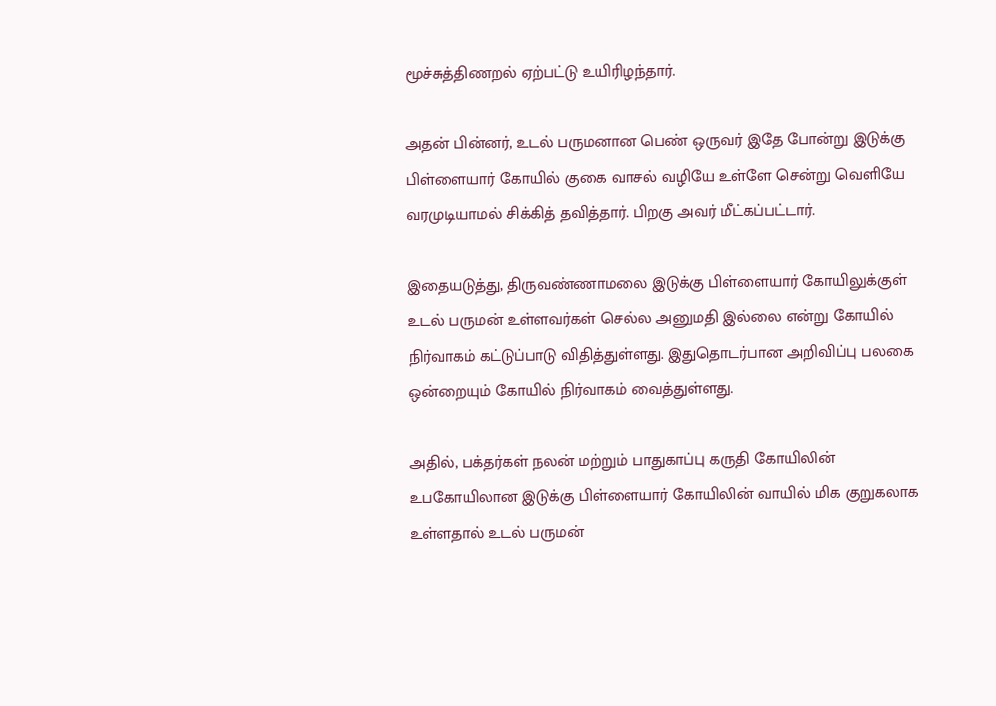மூச்சுத்திணறல் ஏற்பட்டு உயிரிழந்தார்.

அதன் பின்னர், உடல் பருமனான பெண் ஒருவர் இதே போன்று இடுக்கு பிள்ளையார் கோயில் குகை வாசல் வழியே உள்ளே சென்று வெளியே வரமுடியாமல் சிக்கித் தவித்தார். பிறகு அவர் மீட்கப்பட்டார்.

இதையடுத்து, திருவண்ணாமலை இடுக்கு பிள்ளையார் கோயிலுக்குள் உடல் பருமன் உள்ளவர்கள் செல்ல அனுமதி இல்லை என்று கோயில் நிர்வாகம் கட்டுப்பாடு விதித்துள்ளது. இதுதொடர்பான அறிவிப்பு பலகை ஒன்றையும் கோயில் நிர்வாகம் வைத்துள்ளது.

அதில், பக்தர்கள் நலன் மற்றும் பாதுகாப்பு கருதி கோயிலின் உபகோயிலான இடுக்கு பிள்ளையார் கோயிலின் வாயில் மிக குறுகலாக உள்ளதால் உடல் பருமன்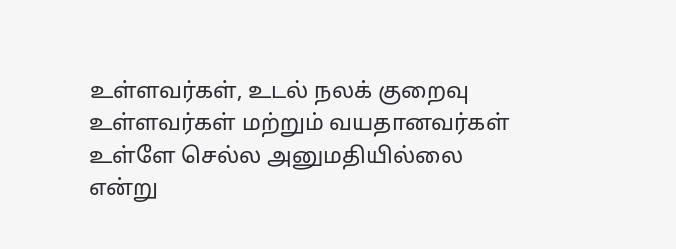உள்ளவர்கள், உடல் நலக் குறைவு உள்ளவர்கள் மற்றும் வயதானவர்கள் உள்ளே செல்ல அனுமதியில்லை என்று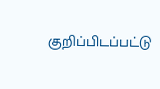குறிப்பிடப்பட்டு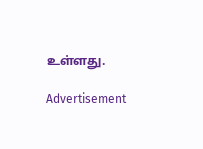உள்ளது.

Advertisement